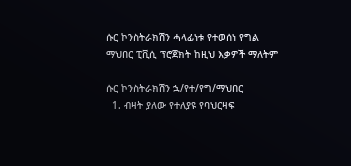ሱር ኮንስትራክሽን ሓላፊነቱ የተወሰነ የግል ማህበር ፒቪሲ ፕሮጀክት ከዚህ እቃዎች ማለትም

ሱር ኮንስትራክሽን ኋ/የተ/የግ/ማህበር
  1. ብዛት ያለው የተለያዩ የባህርዛፍ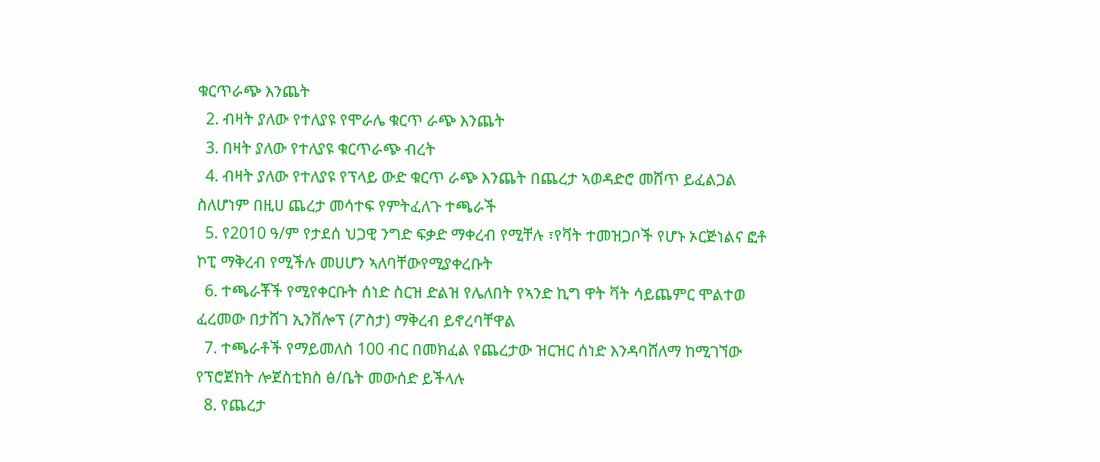ቁርጥራጭ እንጨት
  2. ብዛት ያለው የተለያዩ የሞራሌ ቁርጥ ራጭ እንጨት
  3. በዛት ያለው የተለያዩ ቁርጥራጭ ብረት
  4. ብዛት ያለው የተለያዩ የፕላይ ውድ ቁርጥ ራጭ እንጨት በጨረታ ኣወዳድሮ መሸጥ ይፈልጋል ስለሆነም በዚሀ ጨረታ መሳተፍ የምትፈለጉ ተጫራች
  5. የ2010 ዓ/ም የታደሰ ህጋዊ ንግድ ፍቃድ ማቀረብ የሚቸሉ ፣የቫት ተመዝጋቦች የሆኑ ኦርጅነልና ፎቶ ኮፒ ማቅረብ የሚችሉ መሀሆን ኣለባቸውየሚያቀረቡት
  6. ተጫራቾች የሚየቀርቡት ሰነድ ስርዝ ድልዝ የሌለበት የኣንድ ኪግ ዋት ቫት ሳይጨምር ሞልተወ ፈረመው በታሸገ ኢንቨሎፕ (ፖስታ) ማቅረብ ይኖረባቸዋል
  7. ተጫራቶች የማይመለስ 100 ብር በመክፈል የጨረታው ዝርዝር ሰነድ እንዳባሸለማ ከሚገኘው የፕሮጀክት ሎጀስቲክስ ፅ/ቤት መውሰድ ይችላሉ
  8. የጨረታ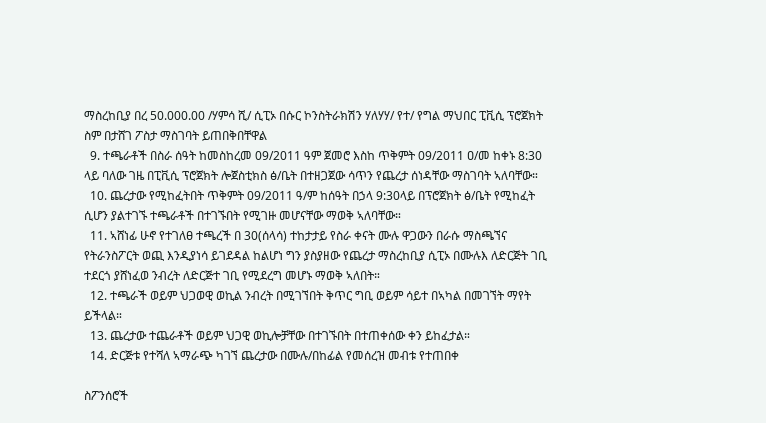ማስረከቢያ በረ 50.000.00 /ሃምሳ ሺ/ ሲፒኦ በሱር ኮንስትራክሽን ሃለሃሃ/ የተ/ የግል ማህበር ፒቪሲ ፕሮጀክት ስም በታሸገ ፖስታ ማስገባት ይጠበቅበቸዋል
  9. ተጫራቶች በስራ ሰዓት ከመስከረመ 09/2011 ዓም ጀመሮ እስከ ጥቅምት 09/2011 ዐ/መ ከቀኑ 8:30 ላይ ባለው ገዜ በፒቪሲ ፕሮጀክት ሎጀስቲክስ ፅ/ቤት በተዘጋጀው ሳጥን የጨረታ ሰነዳቸው ማስገባት ኣለባቸው።
  10. ጨረታው የሚከፈትበት ጥቅምት 09/2011 ዓ/ም ከሰዓት በኃላ 9:30ላይ በፕሮጀክት ፅ/ቤት የሚከፈት ሲሆን ያልተገኙ ተጫራቶች በተገኙበት የሚገዙ መሆናቸው ማወቅ ኣለባቸው።
  11. ኣሸነፊ ሁኖ የተገለፀ ተጫረች በ 30(ሰላሳ) ተከታታይ የስራ ቀናት ሙሉ ዋጋውን በራሱ ማስጫኘና የትራንስፖርት ወጪ እንዲያነሳ ይገደዳል ከልሆነ ግን ያስያዘው የጨረታ ማስረከቢያ ሲፒኦ በሙሉእ ለድርጅት ገቢ ተደርጎ ያሸነፈወ ንብረት ለድርጅተ ገቢ የሚደረግ መሆኑ ማወቅ ኣለበት።
  12. ተጫራች ወይም ህጋወዊ ወኪል ንብረት በሚገኘበት ቅጥር ግቢ ወይም ሳይተ በኣካል በመገኘት ማየት ይችላል።
  13. ጨረታው ተጨራቶች ወይም ህጋዊ ወኪሎቻቸው በተገኙበት በተጠቀሰው ቀን ይከፈታል።
  14. ድርጅቱ የተሻለ ኣማራጭ ካገኘ ጨረታው በሙሉ/በከፊል የመሰረዝ መብቱ የተጠበቀ

ስፖንሰሮች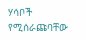ሃሳቦች የሚሰራጩባቸው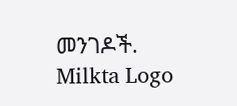መንገዶች.
Milkta Logo